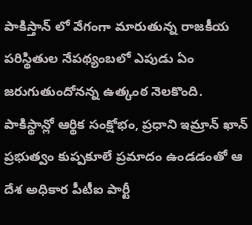పాకిస్తాన్ లో వేగంగా మారుతున్న రాజకీయ పరిస్థితుల నేపథ్యంబలో ఎపుడు ఏం జరుగుతుందోనన్న ఉత్కంఠ నెలకొంది. పాకిస్థాన్లో ఆర్థిక సంక్షోభం, ప్రధాని ఇమ్రాన్ ఖాన్ ప్రభుత్వం కుప్పకూలే ప్రమాదం ఉండడంతో ఆ దేశ అధికార పీటీఐ పార్టీ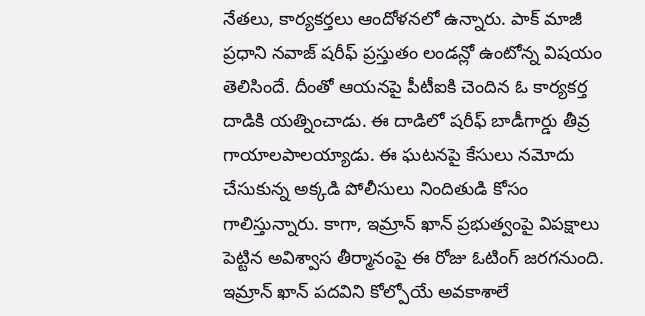నేతలు, కార్యకర్తలు ఆందోళనలో ఉన్నారు. పాక్ మాజీ ప్రధాని నవాజ్ షరీఫ్ ప్రస్తుతం లండన్లో ఉంటోన్న విషయం తెలిసిందే. దీంతో ఆయనపై పీటీఐకి చెందిన ఓ కార్యకర్త దాడికి యత్నించాడు. ఈ దాడిలో షరీఫ్ బాడీగార్డు తీవ్ర గాయాలపాలయ్యాడు. ఈ ఘటనపై కేసులు నమోదు చేసుకున్న అక్కడి పోలీసులు నిందితుడి కోసం గాలిస్తున్నారు. కాగా, ఇమ్రాన్ ఖాన్ ప్రభుత్వంపై విపక్షాలు పెట్టిన అవిశ్వాస తీర్మానంపై ఈ రోజు ఓటింగ్ జరగనుంది. ఇమ్రాన్ ఖాన్ పదవిని కోల్పోయే అవకాశాలే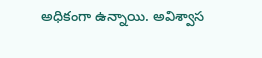అధికంగా ఉన్నాయి. అవిశ్వాస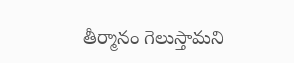తీర్మానం గెలుస్తామని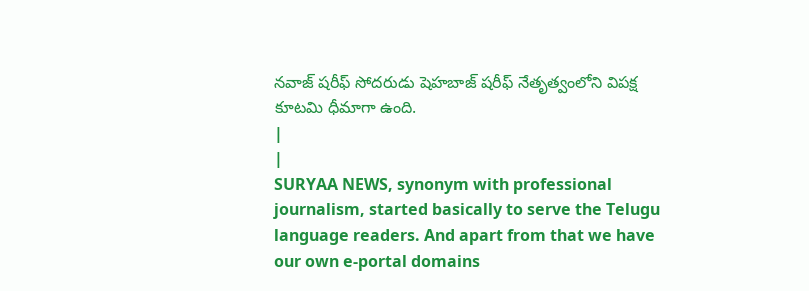నవాజ్ షరీఫ్ సోదరుడు షెహబాజ్ షరీఫ్ నేతృత్వంలోని విపక్ష కూటమి ధీమాగా ఉంది.
|
|
SURYAA NEWS, synonym with professional journalism, started basically to serve the Telugu language readers. And apart from that we have our own e-portal domains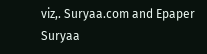viz,. Suryaa.com and Epaper Suryaa